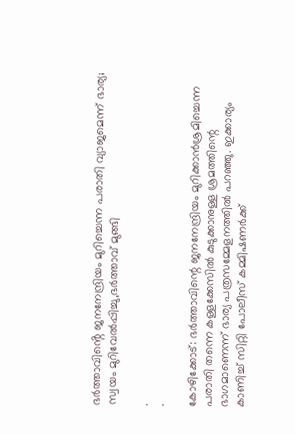ഭർത്താവിൻ്റെ ജനനേന്ദ്രിയം മുറിച്ചെന്ന പരാതി വ്യാജമെന്ന് ഭാര്യ; സ്വയം മുറിവേൽപ്പിച്ചു,ഭർത്താവ് മുങ്ങി

.
.

കോഴിക്കോട്: ഭര്‍ത്താവിന്റെ ജനനേന്ദ്രിയം മുറിക്കാന്‍ശ്രമിച്ചെന്ന പരാതി തന്നെ കള്ളക്കേസില്‍ കുടുക്കാനുള്ള ശ്രമത്തിന്റെ ഭാഗമാണെന്ന് ഭാര്യ പത്രസമ്മേളനത്തില്‍ പറഞ്ഞു. ഇക്കാര്യം കാണിച്ച് സിറ്റി പോലീസ് കമ്മിഷണര്‍ക്ക്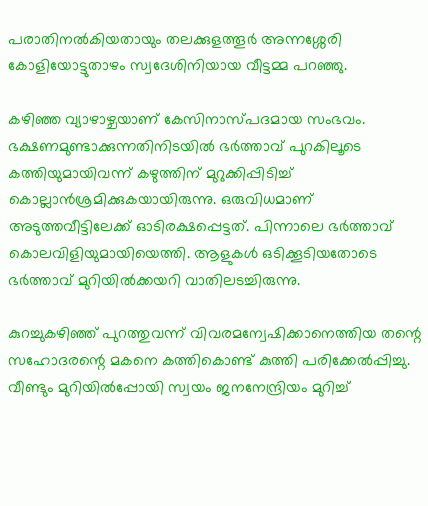പരാതിനല്‍കിയതായും തലക്കുളത്തൂര്‍ അന്നശ്ശേരി കോളിയോട്ടുതാഴം സ്വദേശിനിയായ വീട്ടമ്മ പറഞ്ഞു.

കഴിഞ്ഞ വ്യാഴാഴ്ചയാണ് കേസിനാസ്പദമായ സംഭവം. ഭക്ഷണമുണ്ടാക്കുന്നതിനിടയില്‍ ഭര്‍ത്താവ് പുറകിലൂടെ കത്തിയുമായിവന്ന് കഴുത്തിന് മുറുക്കിപ്പിടിച്ച് കൊല്ലാന്‍ശ്രമിക്കുകയായിരുന്നു. ഒരുവിധമാണ് അടുത്തവീട്ടിലേക്ക് ഓടിരക്ഷപ്പെട്ടത്. പിന്നാലെ ഭര്‍ത്താവ് കൊലവിളിയുമായിയെത്തി. ആളുകള്‍ ഒടിക്കൂടിയതോടെ ഭര്‍ത്താവ് മുറിയില്‍ക്കയറി വാതിലടച്ചിരുന്നു.

കുറച്ചുകഴിഞ്ഞ് പുറത്തുവന്ന് വിവരമന്വേഷിക്കാനെത്തിയ തന്റെ സഹോദരന്റെ മകനെ കത്തികൊണ്ട് കുത്തി പരിക്കേല്‍പ്പിച്ചു. വീണ്ടും മുറിയില്‍പ്പോയി സ്വയം ജനനേന്ദ്രിയം മുറിച്ച്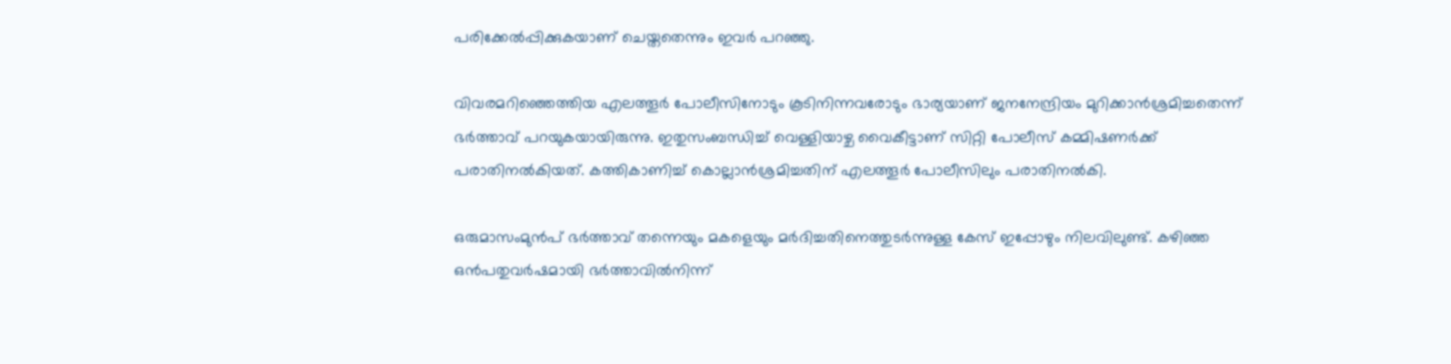പരിക്കേല്‍പ്പിക്കുകയാണ് ചെയ്തതെന്നും ഇവര്‍ പറഞ്ഞു.

വിവരമറിഞ്ഞെത്തിയ എലത്തൂര്‍ പോലീസിനോടും കൂടിനിന്നവരോടും ഭാര്യയാണ് ജനനേന്ദ്രിയം മുറിക്കാന്‍ശ്രമിച്ചതെന്ന് ഭര്‍ത്താവ് പറയുകയായിരുന്നു. ഇതുസംബന്ധിച്ച് വെള്ളിയാഴ്ച വൈകീട്ടാണ് സിറ്റി പോലീസ് കമ്മിഷണര്‍ക്ക് പരാതിനല്‍കിയത്. കത്തികാണിച്ച് കൊല്ലാന്‍ശ്രമിച്ചതിന് എലത്തൂര്‍ പോലീസിലും പരാതിനല്‍കി.

ഒരുമാസംമുന്‍പ് ഭര്‍ത്താവ് തന്നെയും മകളെയും മര്‍ദിച്ചതിനെത്തുടര്‍ന്നുള്ള കേസ് ഇപ്പോഴും നിലവിലുണ്ട്. കഴിഞ്ഞ ഒന്‍പതുവര്‍ഷമായി ഭര്‍ത്താവില്‍നിന്ന്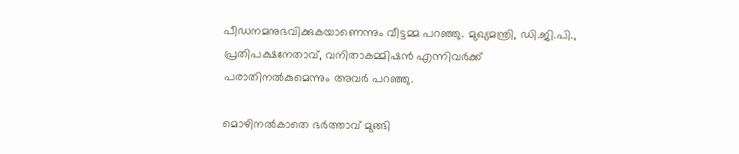പീഡനമനുഭവിക്കുകയാണെന്നും വീട്ടമ്മ പറഞ്ഞു. മുഖ്യമന്ത്രി, ഡി.ജി.പി., പ്രതിപക്ഷനേതാവ്, വനിതാകമ്മിഷന്‍ എന്നിവര്‍ക്ക് പരാതിനല്‍കുമെന്നും അവര്‍ പറഞ്ഞു.

മൊഴിനല്‍കാതെ ഭര്‍ത്താവ് മുങ്ങി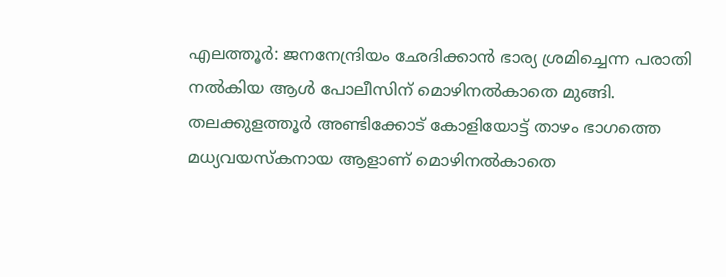എലത്തൂര്‍: ജനനേന്ദ്രിയം ഛേദിക്കാന്‍ ഭാര്യ ശ്രമിച്ചെന്ന പരാതി നല്‍കിയ ആള്‍ പോലീസിന് മൊഴിനല്‍കാതെ മുങ്ങി. തലക്കുളത്തൂര്‍ അണ്ടിക്കോട് കോളിയോട്ട് താഴം ഭാഗത്തെ മധ്യവയസ്‌കനായ ആളാണ് മൊഴിനല്‍കാതെ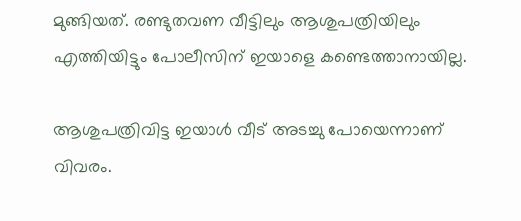മുങ്ങിയത്. രണ്ടുതവണ വീട്ടിലും ആശുപത്രിയിലും എത്തിയിട്ടും പോലീസിന് ഇയാളെ കണ്ടെത്താനായില്ല.

ആശുപത്രിവിട്ട ഇയാള്‍ വീട് അടച്ചു പോയെന്നാണ് വിവരം.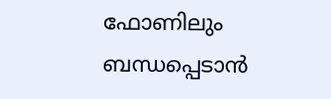ഫോണിലും ബന്ധപ്പെടാന്‍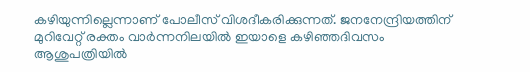കഴിയുന്നില്ലെന്നാണ് പോലീസ് വിശദീകരിക്കുന്നത്. ജനനേന്ദ്രിയത്തിന് മുറിവേറ്റ് രക്തം വാര്‍ന്നനിലയില്‍ ഇയാളെ കഴിഞ്ഞദിവസം ആശുപത്രിയില്‍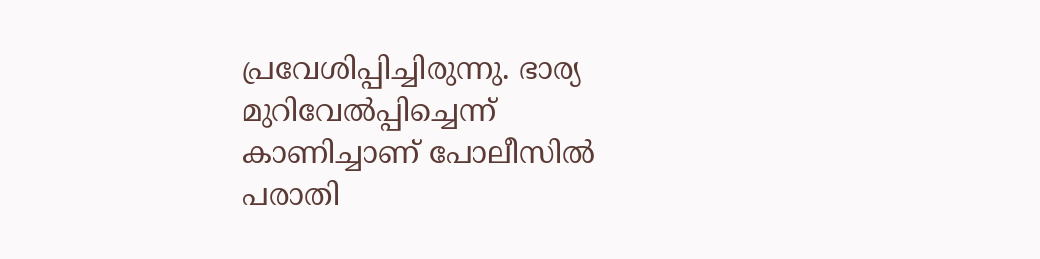പ്രവേശിപ്പിച്ചിരുന്നു. ഭാര്യ മുറിവേല്‍പ്പിച്ചെന്ന് കാണിച്ചാണ് പോലീസില്‍ പരാതി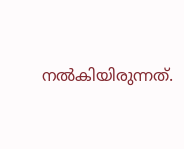നല്‍കിയിരുന്നത്.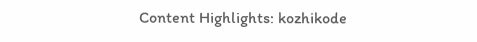Content Highlights: kozhikode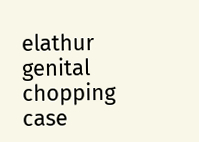elathur genital chopping case